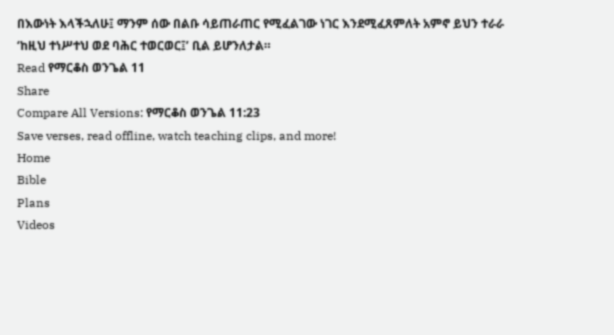በእውነት እላችኋለሁ፤ ማንም ሰው በልቡ ሳይጠራጠር የሚፈልገው ነገር እንደሚፈጸምለት አምኖ ይህን ተራራ ‘ከዚህ ተነሥተህ ወደ ባሕር ተወርወር፤’ ቢል ይሆንለታል።
Read የማርቆስ ወንጌል 11
Share
Compare All Versions: የማርቆስ ወንጌል 11:23
Save verses, read offline, watch teaching clips, and more!
Home
Bible
Plans
Videos